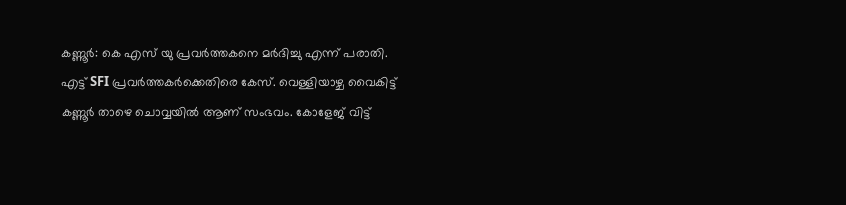കണ്ണൂർ: കെ എസ് യു പ്രവർത്തകനെ മർദിച്ചു എന്ന് പരാതി. എട്ട് SFI പ്രവർത്തകർക്കെതിരെ കേസ്. വെള്ളിയാഴ്ച വൈകിട്ട് കണ്ണൂർ താഴെ ചൊവ്വയിൽ ആണ് സംഭവം. കോളേജ് വിട്ട്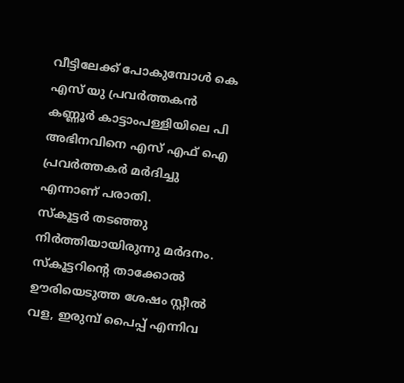വീട്ടിലേക്ക് പോകുമ്പോൾ കെ എസ് യു പ്രവർത്തകൻ കണ്ണൂർ കാട്ടാംപള്ളിയിലെ പി അഭിനവിനെ എസ് എഫ് ഐ പ്രവർത്തകർ മർദിച്ചു എന്നാണ് പരാതി.
സ്കൂട്ടർ തടഞ്ഞു നിർത്തിയായിരുന്നു മർദനം. സ്കൂട്ടറിന്റെ താക്കോൽ ഊരിയെടുത്ത ശേഷം സ്റ്റീൽ വള, ഇരുമ്പ് പൈപ്പ് എന്നിവ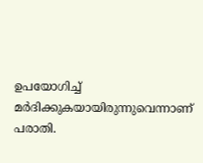ഉപയോഗിച്ച് മർദിക്കുകയായിരുന്നുവെന്നാണ് പരാതി.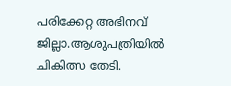പരിക്കേറ്റ അഭിനവ് ജില്ലാ.ആശുപത്രിയിൽ ചികിത്സ തേടി.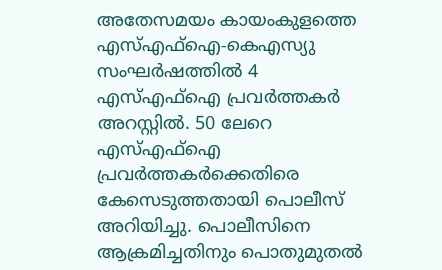അതേസമയം കായംകുളത്തെ എസ്എഫ്ഐ-കെഎസ്യു സംഘർഷത്തിൽ 4 എസ്എഫ്ഐ പ്രവർത്തകർ അറസ്റ്റിൽ. 50 ലേറെ എസ്എഫ്ഐ പ്രവർത്തകർക്കെതിരെ കേസെടുത്തതായി പൊലീസ് അറിയിച്ചു. പൊലീസിനെ ആക്രമിച്ചതിനും പൊതുമുതൽ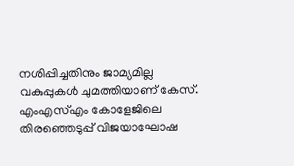നശിപ്പിച്ചതിനും ജാമ്യമില്ല വകുപ്പുകൾ ചുമത്തിയാണ് കേസ്. എംഎസ്എം കോളേജിലെ തിരഞ്ഞെടുപ്പ് വിജയാഘോഷ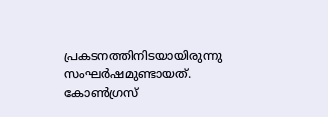പ്രകടനത്തിനിടയായിരുന്നു സംഘർഷമുണ്ടായത്. കോൺഗ്രസ്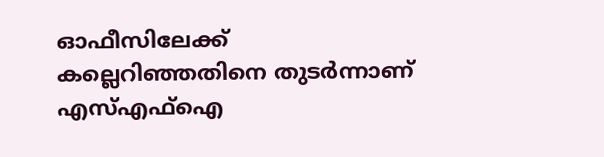ഓഫീസിലേക്ക് കല്ലെറിഞ്ഞതിനെ തുടർന്നാണ് എസ്എഫ്ഐ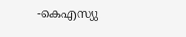-കെഎസ്യു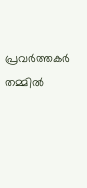പ്രവർത്തകർ തമ്മിൽ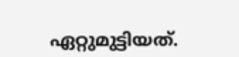ഏറ്റുമുട്ടിയത്.